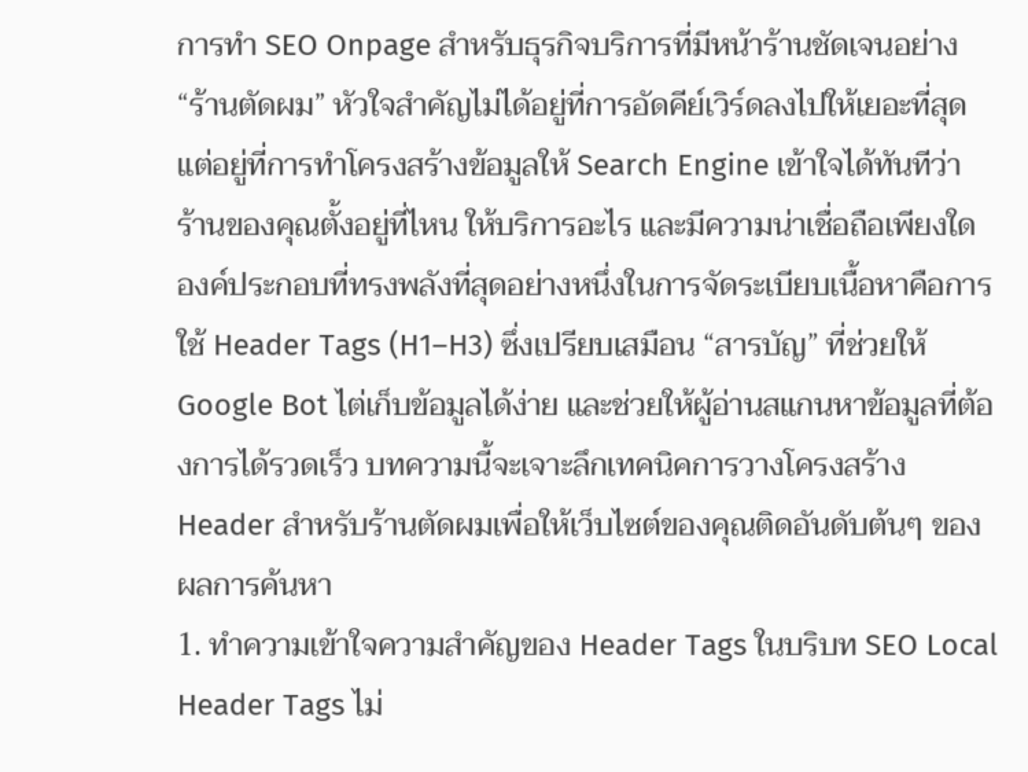การทำ SEO Onpage สำหรับธุรกิจบริการที่มีหน้าร้านชัดเจนอย่าง “ร้านตัดผม” หัวใจสำคัญไม่ได้อยู่ที่การอัดคีย์เวิร์ดลงไปให้เยอะที่สุด แต่อยู่ที่การทำโครงสร้างข้อมูลให้ Search Engine เข้าใจได้ทันทีว่า ร้านของคุณตั้งอยู่ที่ไหน ให้บริการอะไร และมีความน่าเชื่อถือเพียงใด
องค์ประกอบที่ทรงพลังที่สุดอย่างหนึ่งในการจัดระเบียบเนื้อหาคือการใช้ Header Tags (H1–H3) ซึ่งเปรียบเสมือน “สารบัญ” ที่ช่วยให้ Google Bot ไต่เก็บข้อมูลได้ง่าย และช่วยให้ผู้อ่านสแกนหาข้อมูลที่ต้องการได้รวดเร็ว บทความนี้จะเจาะลึกเทคนิคการวางโครงสร้าง Header สำหรับร้านตัดผมเพื่อให้เว็บไซต์ของคุณติดอันดับต้นๆ ของผลการค้นหา
1. ทำความเข้าใจความสำคัญของ Header Tags ในบริบท SEO Local
Header Tags ไม่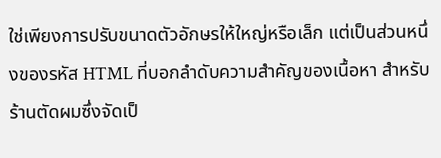ใช่เพียงการปรับขนาดตัวอักษรให้ใหญ่หรือเล็ก แต่เป็นส่วนหนึ่งของรหัส HTML ที่บอกลำดับความสำคัญของเนื้อหา สำหรับร้านตัดผมซึ่งจัดเป็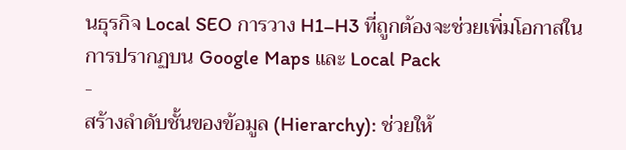นธุรกิจ Local SEO การวาง H1–H3 ที่ถูกต้องจะช่วยเพิ่มโอกาสในการปรากฏบน Google Maps และ Local Pack
-
สร้างลำดับชั้นของข้อมูล (Hierarchy): ช่วยให้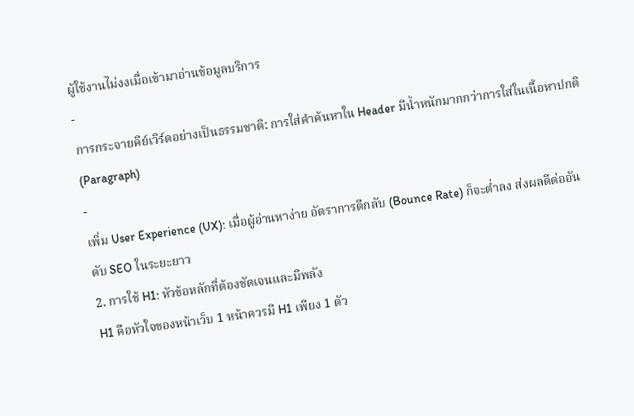ผู้ใช้งานไม่งงเมื่อเข้ามาอ่านข้อมูลบริการ
-
การกระจายคีย์เวิร์ดอย่างเป็นธรรมชาติ: การใส่คำค้นหาใน Header มีน้ำหนักมากกว่าการใส่ในเนื้อหาปกติ (Paragraph)
-
เพิ่ม User Experience (UX): เมื่อผู้อ่านหาง่าย อัตราการตีกลับ (Bounce Rate) ก็จะต่ำลง ส่งผลดีต่ออันดับ SEO ในระยะยาว
2. การใช้ H1: หัวข้อหลักที่ต้องชัดเจนและมีพลัง
H1 คือหัวใจของหน้าเว็บ 1 หน้าควรมี H1 เพียง 1 ตัว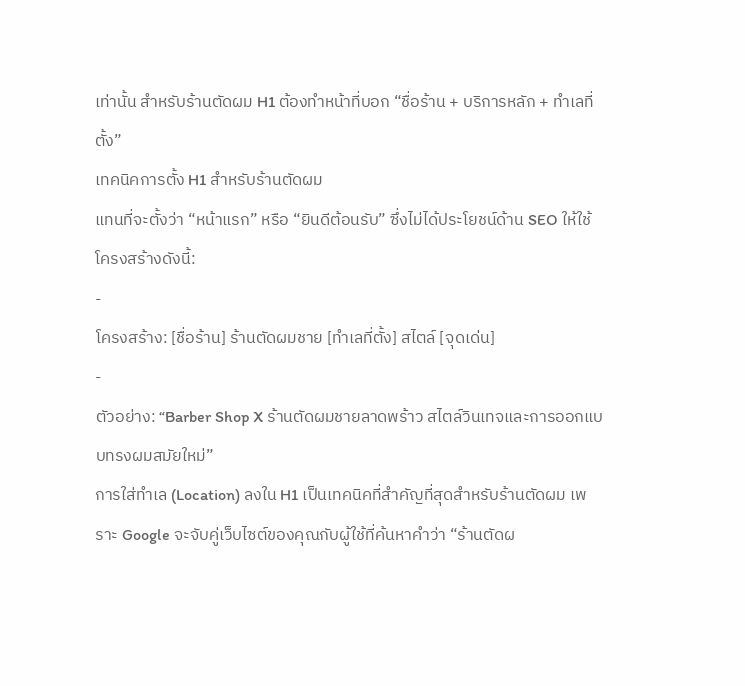เท่านั้น สำหรับร้านตัดผม H1 ต้องทำหน้าที่บอก “ชื่อร้าน + บริการหลัก + ทำเลที่ตั้ง”
เทคนิคการตั้ง H1 สำหรับร้านตัดผม
แทนที่จะตั้งว่า “หน้าแรก” หรือ “ยินดีต้อนรับ” ซึ่งไม่ได้ประโยชน์ด้าน SEO ให้ใช้โครงสร้างดังนี้:
-
โครงสร้าง: [ชื่อร้าน] ร้านตัดผมชาย [ทำเลที่ตั้ง] สไตล์ [จุดเด่น]
-
ตัวอย่าง: “Barber Shop X ร้านตัดผมชายลาดพร้าว สไตล์วินเทจและการออกแบบทรงผมสมัยใหม่”
การใส่ทำเล (Location) ลงใน H1 เป็นเทคนิคที่สำคัญที่สุดสำหรับร้านตัดผม เพราะ Google จะจับคู่เว็บไซต์ของคุณกับผู้ใช้ที่ค้นหาคำว่า “ร้านตัดผ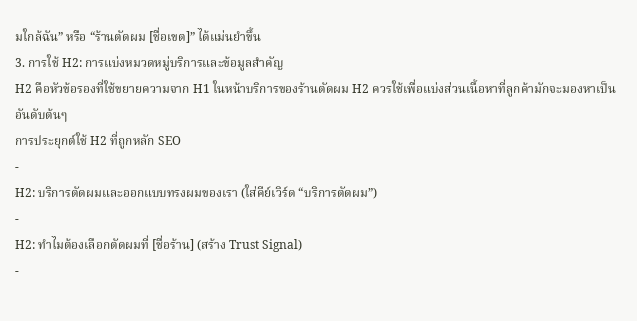มใกล้ฉัน” หรือ “ร้านตัดผม [ชื่อเขต]” ได้แม่นยำขึ้น
3. การใช้ H2: การแบ่งหมวดหมู่บริการและข้อมูลสำคัญ
H2 คือหัวข้อรองที่ใช้ขยายความจาก H1 ในหน้าบริการของร้านตัดผม H2 ควรใช้เพื่อแบ่งส่วนเนื้อหาที่ลูกค้ามักจะมองหาเป็นอันดับต้นๆ
การประยุกต์ใช้ H2 ที่ถูกหลัก SEO
-
H2: บริการตัดผมและออกแบบทรงผมของเรา (ใส่คีย์เวิร์ด “บริการตัดผม”)
-
H2: ทำไมต้องเลือกตัดผมที่ [ชื่อร้าน] (สร้าง Trust Signal)
-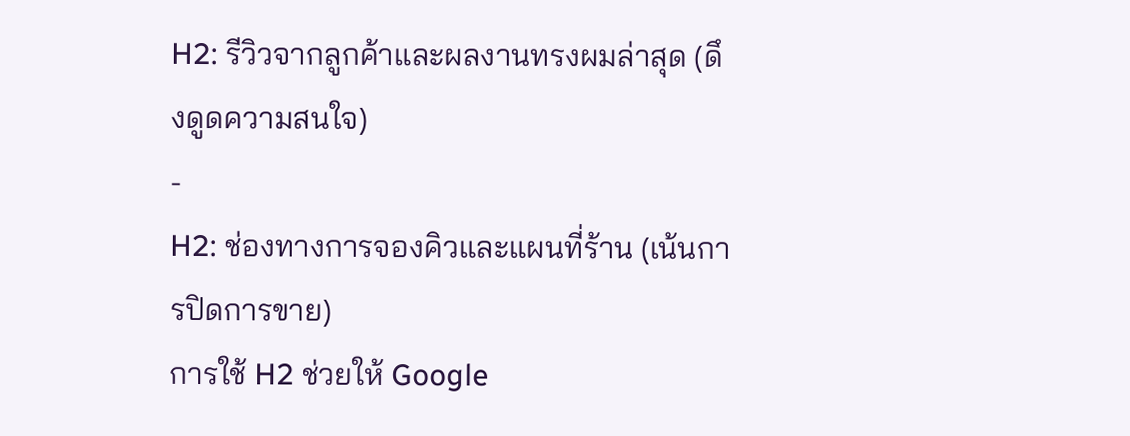H2: รีวิวจากลูกค้าและผลงานทรงผมล่าสุด (ดึงดูดความสนใจ)
-
H2: ช่องทางการจองคิวและแผนที่ร้าน (เน้นการปิดการขาย)
การใช้ H2 ช่วยให้ Google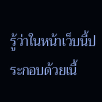รู้ว่าในหน้าเว็บนี้ประกอบด้วยเนื้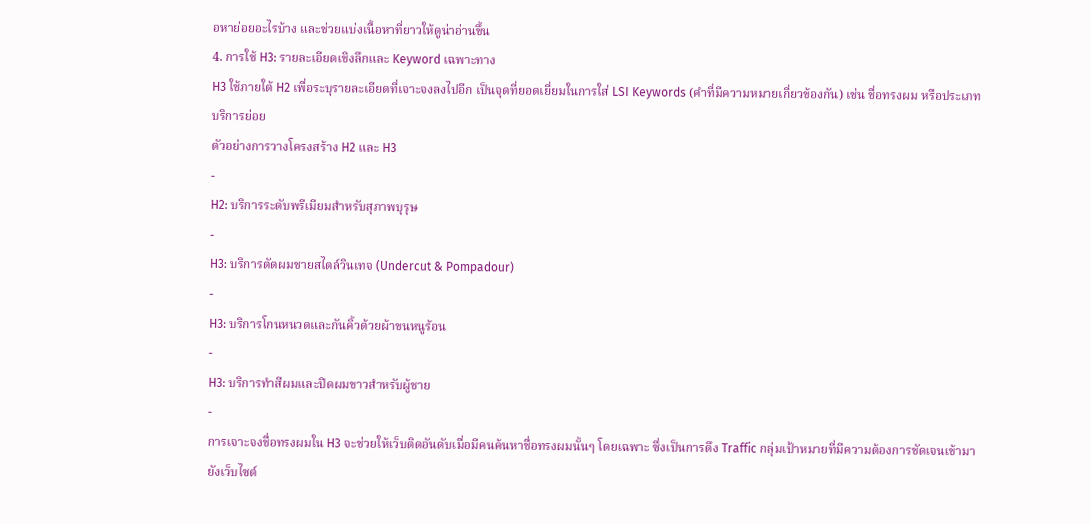อหาย่อยอะไรบ้าง และช่วยแบ่งเนื้อหาที่ยาวให้ดูน่าอ่านขึ้น
4. การใช้ H3: รายละเอียดเชิงลึกและ Keyword เฉพาะทาง
H3 ใช้ภายใต้ H2 เพื่อระบุรายละเอียดที่เจาะจงลงไปอีก เป็นจุดที่ยอดเยี่ยมในการใส่ LSI Keywords (คำที่มีความหมายเกี่ยวข้องกัน) เช่น ชื่อทรงผม หรือประเภทบริการย่อย
ตัวอย่างการวางโครงสร้าง H2 และ H3
-
H2: บริการระดับพรีเมียมสำหรับสุภาพบุรุษ
-
H3: บริการตัดผมชายสไตล์วินเทจ (Undercut & Pompadour)
-
H3: บริการโกนหนวดและกันคิ้วด้วยผ้าขนหนูร้อน
-
H3: บริการทำสีผมและปิดผมขาวสำหรับผู้ชาย
-
การเจาะจงชื่อทรงผมใน H3 จะช่วยให้เว็บติดอันดับเมื่อมีคนค้นหาชื่อทรงผมนั้นๆ โดยเฉพาะ ซึ่งเป็นการดึง Traffic กลุ่มเป้าหมายที่มีความต้องการชัดเจนเข้ามายังเว็บไซต์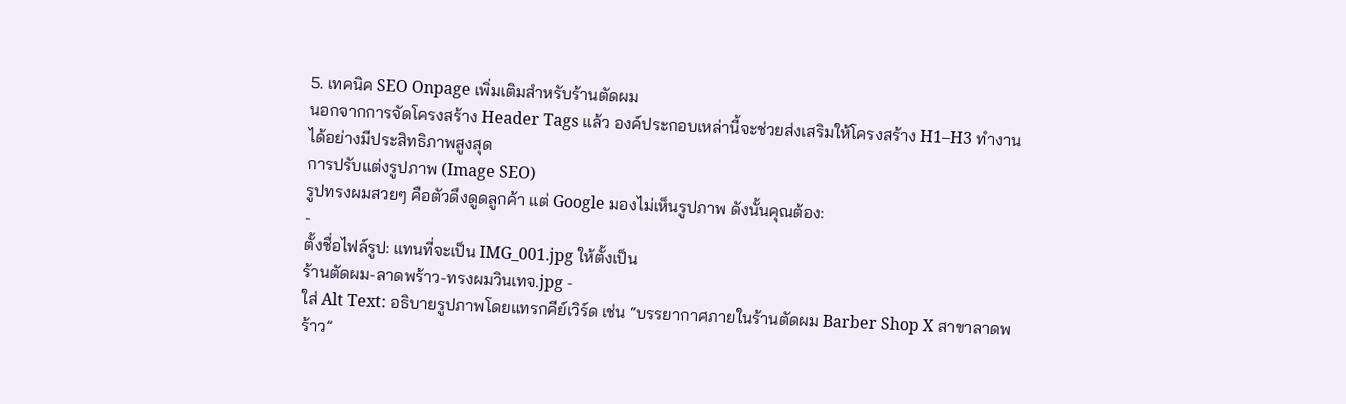5. เทคนิค SEO Onpage เพิ่มเติมสำหรับร้านตัดผม
นอกจากการจัดโครงสร้าง Header Tags แล้ว องค์ประกอบเหล่านี้จะช่วยส่งเสริมให้โครงสร้าง H1–H3 ทำงานได้อย่างมีประสิทธิภาพสูงสุด
การปรับแต่งรูปภาพ (Image SEO)
รูปทรงผมสวยๆ คือตัวดึงดูดลูกค้า แต่ Google มองไม่เห็นรูปภาพ ดังนั้นคุณต้อง:
-
ตั้งชื่อไฟล์รูป: แทนที่จะเป็น IMG_001.jpg ให้ตั้งเป็น
ร้านตัดผม-ลาดพร้าว-ทรงผมวินเทจ.jpg -
ใส่ Alt Text: อธิบายรูปภาพโดยแทรกคีย์เวิร์ด เช่น “บรรยากาศภายในร้านตัดผม Barber Shop X สาขาลาดพร้าว”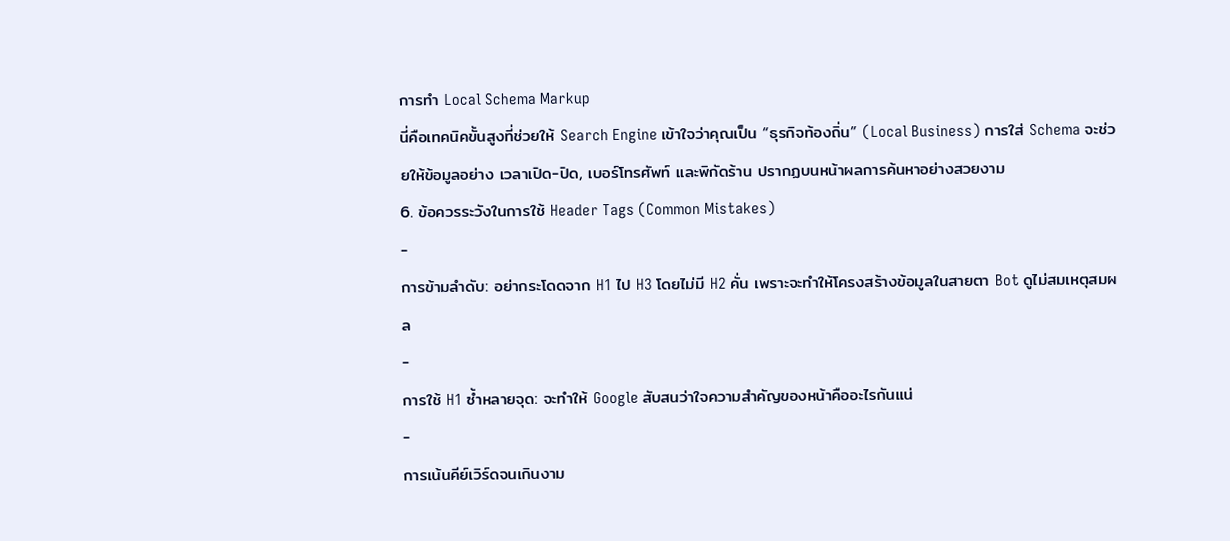การทำ Local Schema Markup
นี่คือเทคนิคขั้นสูงที่ช่วยให้ Search Engine เข้าใจว่าคุณเป็น “ธุรกิจท้องถิ่น” (Local Business) การใส่ Schema จะช่วยให้ข้อมูลอย่าง เวลาเปิด-ปิด, เบอร์โทรศัพท์ และพิกัดร้าน ปรากฏบนหน้าผลการค้นหาอย่างสวยงาม
6. ข้อควรระวังในการใช้ Header Tags (Common Mistakes)
-
การข้ามลำดับ: อย่ากระโดดจาก H1 ไป H3 โดยไม่มี H2 คั่น เพราะจะทำให้โครงสร้างข้อมูลในสายตา Bot ดูไม่สมเหตุสมผล
-
การใช้ H1 ซ้ำหลายจุด: จะทำให้ Google สับสนว่าใจความสำคัญของหน้าคืออะไรกันแน่
-
การเน้นคีย์เวิร์ดจนเกินงาม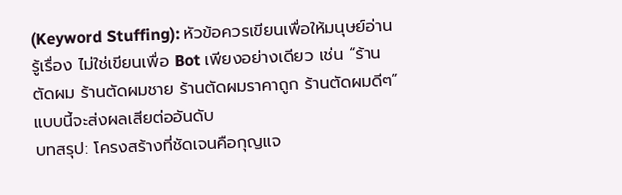(Keyword Stuffing): หัวข้อควรเขียนเพื่อให้มนุษย์อ่านรู้เรื่อง ไม่ใช่เขียนเพื่อ Bot เพียงอย่างเดียว เช่น “ร้านตัดผม ร้านตัดผมชาย ร้านตัดผมราคาถูก ร้านตัดผมดีๆ” แบบนี้จะส่งผลเสียต่ออันดับ
บทสรุป: โครงสร้างที่ชัดเจนคือกุญแจ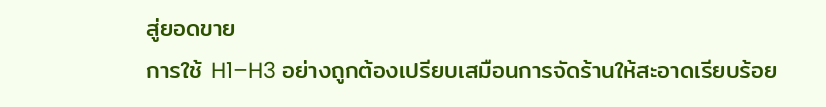สู่ยอดขาย
การใช้ H1–H3 อย่างถูกต้องเปรียบเสมือนการจัดร้านให้สะอาดเรียบร้อย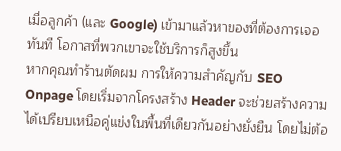เมื่อลูกค้า (และ Google) เข้ามาแล้วหาของที่ต้องการเจอทันที โอกาสที่พวกเขาจะใช้บริการก็สูงขึ้น
หากคุณทำร้านตัดผม การให้ความสำคัญกับ SEO Onpage โดยเริ่มจากโครงสร้าง Header จะช่วยสร้างความได้เปรียบเหนือคู่แข่งในพื้นที่เดียวกันอย่างยั่งยืน โดยไม่ต้อ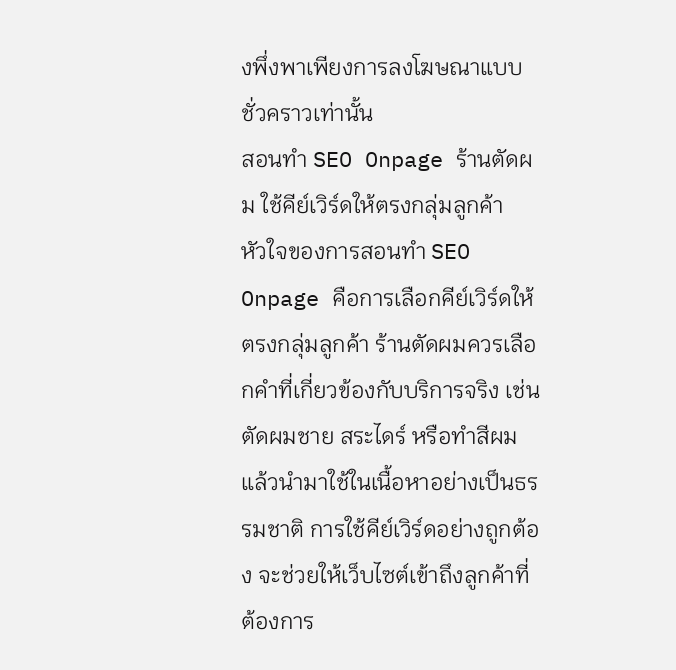งพึ่งพาเพียงการลงโฆษณาแบบชั่วคราวเท่านั้น
สอนทำ SEO Onpage ร้านตัดผม ใช้คีย์เวิร์ดให้ตรงกลุ่มลูกค้า
หัวใจของการสอนทำ SEO Onpage คือการเลือกคีย์เวิร์ดให้ตรงกลุ่มลูกค้า ร้านตัดผมควรเลือกคำที่เกี่ยวข้องกับบริการจริง เช่น ตัดผมชาย สระไดร์ หรือทำสีผม แล้วนำมาใช้ในเนื้อหาอย่างเป็นธรรมชาติ การใช้คีย์เวิร์ดอย่างถูกต้อง จะช่วยให้เว็บไซต์เข้าถึงลูกค้าที่ต้องการ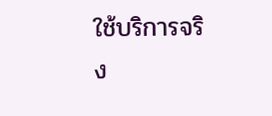ใช้บริการจริง